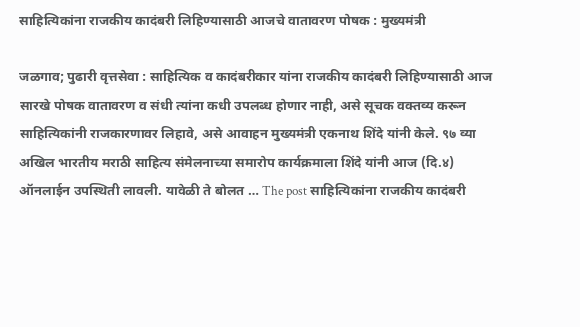साहित्यिकांना राजकीय कादंबरी लिहिण्यासाठी आजचे वातावरण पोषक : मुख्यमंत्री

जळगाव; पुढारी वृत्तसेवा : साहित्यिक व कादंबरीकार यांना राजकीय कादंबरी लिहिण्यासाठी आज सारखे पोषक वातावरण व संधी त्यांना कधी उपलब्ध होणार नाही, असे सूचक वक्तव्य करून साहित्यिकांनी राजकारणावर लिहावे, असे आवाहन मुख्यमंत्री एकनाथ शिंदे यांनी केले. ९७ व्या अखिल भारतीय मराठी साहित्य संमेलनाच्या समारोप कार्यक्रमाला शिंदे यांनी आज (दि.४) ऑनलाईन उपस्थिती लावली. यावेळी ते बोलत … The post साहित्यिकांना राजकीय कादंबरी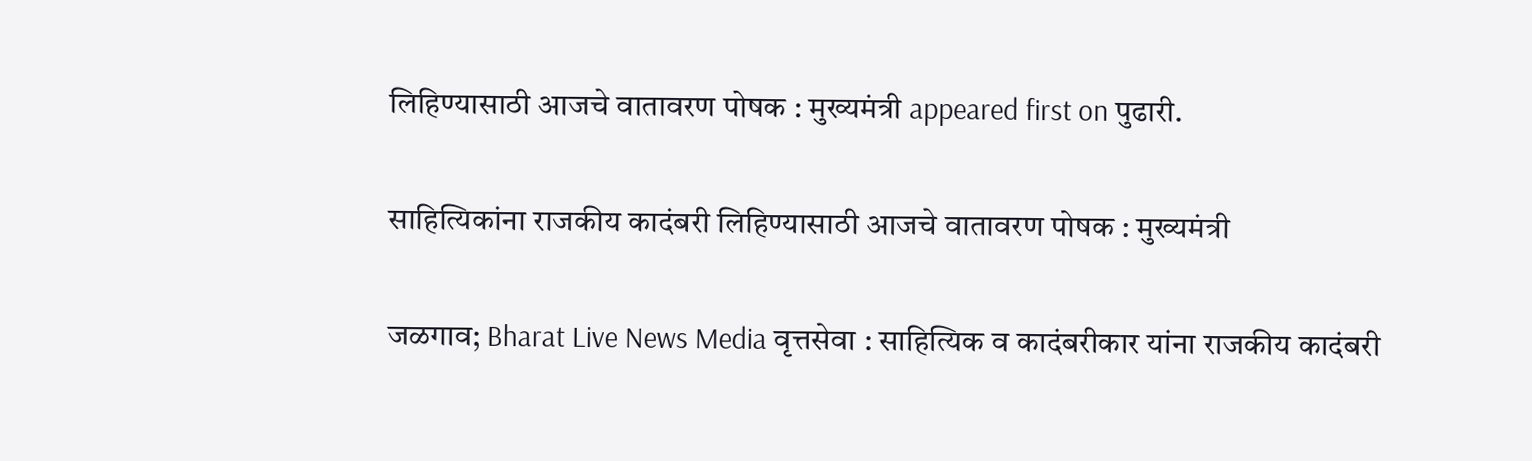लिहिण्यासाठी आजचे वातावरण पोषक : मुख्यमंत्री appeared first on पुढारी.

साहित्यिकांना राजकीय कादंबरी लिहिण्यासाठी आजचे वातावरण पोषक : मुख्यमंत्री

जळगाव; Bharat Live News Media वृत्तसेवा : साहित्यिक व कादंबरीकार यांना राजकीय कादंबरी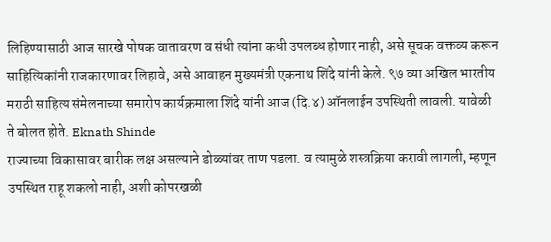लिहिण्यासाठी आज सारखे पोषक वातावरण व संधी त्यांना कधी उपलब्ध होणार नाही, असे सूचक वक्तव्य करून साहित्यिकांनी राजकारणावर लिहावे, असे आवाहन मुख्यमंत्री एकनाथ शिंदे यांनी केले. ९७ व्या अखिल भारतीय मराठी साहित्य संमेलनाच्या समारोप कार्यक्रमाला शिंदे यांनी आज (दि.४) ऑनलाईन उपस्थिती लावली. यावेळी ते बोलत होते. Eknath Shinde
राज्याच्या विकासावर बारीक लक्ष असल्याने डोळ्यांवर ताण पडला. व त्यामुळे शस्त्रक्रिया करावी लागली, म्हणून उपस्थित राहू शकलो नाही, अशी कोपरखळी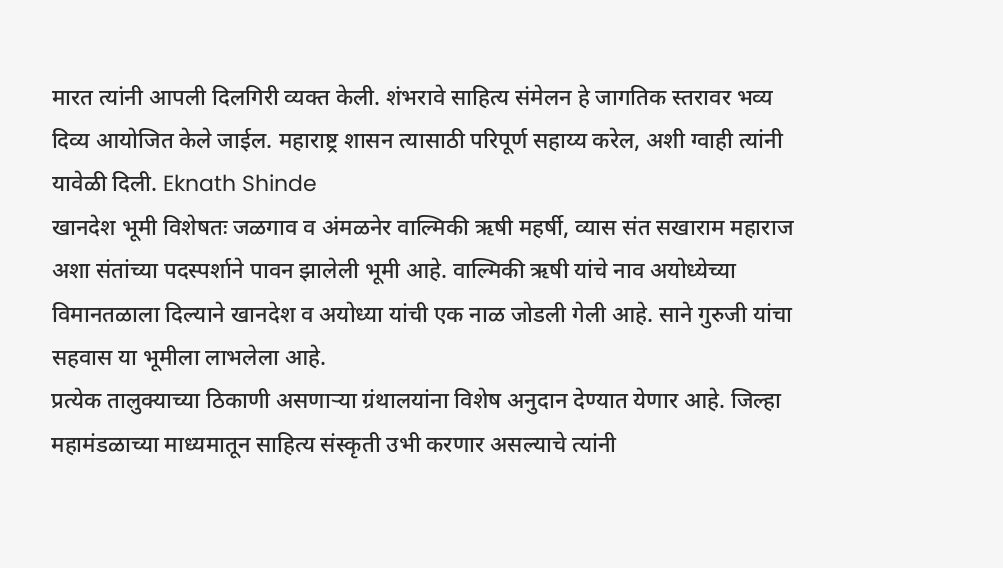मारत त्यांनी आपली दिलगिरी व्यक्त केली. शंभरावे साहित्य संमेलन हे जागतिक स्तरावर भव्य दिव्य आयोजित केले जाईल. महाराष्ट्र शासन त्यासाठी परिपूर्ण सहाय्य करेल, अशी ग्वाही त्यांनी यावेळी दिली. Eknath Shinde
खानदेश भूमी विशेषतः जळगाव व अंमळनेर वाल्मिकी ऋषी महर्षी, व्यास संत सखाराम महाराज अशा संतांच्या पदस्पर्शाने पावन झालेली भूमी आहे. वाल्मिकी ऋषी यांचे नाव अयोध्येच्या विमानतळाला दिल्याने खानदेश व अयोध्या यांची एक नाळ जोडली गेली आहे. साने गुरुजी यांचा सहवास या भूमीला लाभलेला आहे.
प्रत्येक तालुक्याच्या ठिकाणी असणाऱ्या ग्रंथालयांना विशेष अनुदान देण्यात येणार आहे. जिल्हा महामंडळाच्या माध्यमातून साहित्य संस्कृती उभी करणार असल्याचे त्यांनी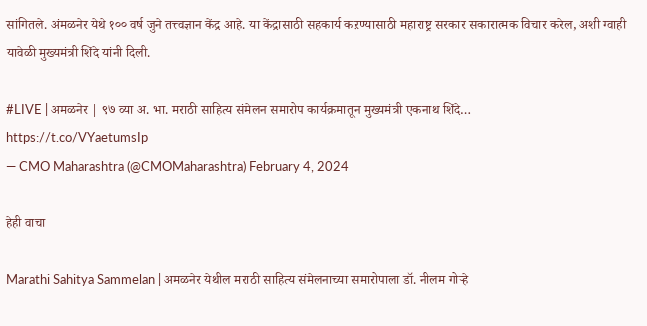सांगितले. अंमळनेर येथे १०० वर्ष जुने तत्त्वज्ञान केंद्र आहे. या केंद्रासाठी सहकार्य कऱण्यासाठी महाराष्ट्र सरकार सकारात्मक विचार करेल, अशी ग्वाही यावेळी मुख्यमंत्री शिंदे यांनी दिली.

#LIVE | अमळनेर | ९७ व्या अ. भा. मराठी साहित्य संमेलन समारोप कार्यक्रमातून मुख्यमंत्री एकनाथ शिंदे…
https://t.co/VYaetumsIp
— CMO Maharashtra (@CMOMaharashtra) February 4, 2024

हेही वाचा

Marathi Sahitya Sammelan | अमळनेर येथील मराठी साहित्य संमेलनाच्या समारोपाला डॉ. नीलम गोऱ्हे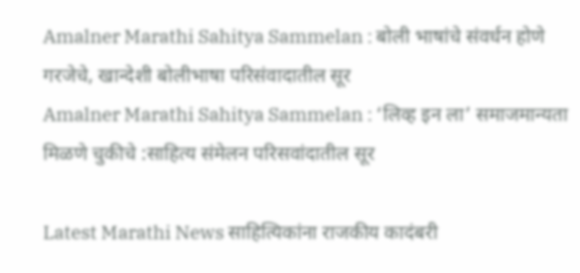Amalner Marathi Sahitya Sammelan : बोली भाषांचे संवर्धन होणे गरजेचे, खान्देशी बोलीभाषा परिसंवादातील सूर
Amalner Marathi Sahitya Sammelan : ‘लिव्ह इन ला’ समाजमान्यता मिळणे चुकीचे :साहित्य संमेलन परिसवांदातील सूर

Latest Marathi News साहित्यिकांना राजकीय कादंबरी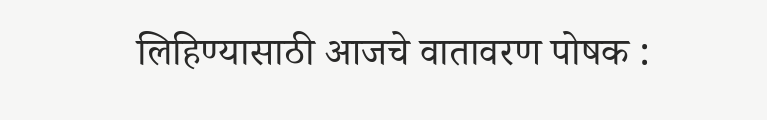लिहिण्यासाठी आजचे वातावरण पोषक :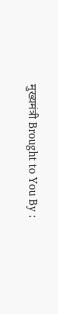मुख्यमंत्री Brought to You By :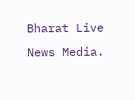Bharat Live News Media.